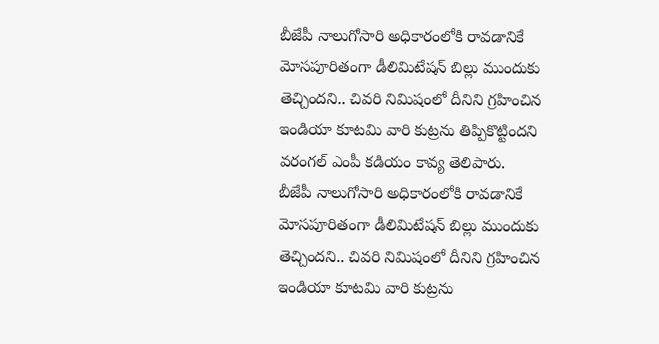బీజేపీ నాలుగోసారి అధికారంలోకి రావడానికే మోసపూరితంగా డీలిమిటేషన్ బిల్లు ముందుకు తెచ్చిందని.. చివరి నిమిషంలో దీనిని గ్రహించిన ఇండియా కూటమి వారి కుట్రను తిప్పికొట్టిందని వరంగల్ ఎంపీ కడియం కావ్య తెలిపారు.
బీజేపీ నాలుగోసారి అధికారంలోకి రావడానికే మోసపూరితంగా డీలిమిటేషన్ బిల్లు ముందుకు తెచ్చిందని.. చివరి నిమిషంలో దీనిని గ్రహించిన ఇండియా కూటమి వారి కుట్రను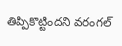తిప్పికొట్టిందని వరంగల్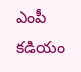ఎంపీ కడియం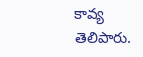కావ్య తెలిపారు.